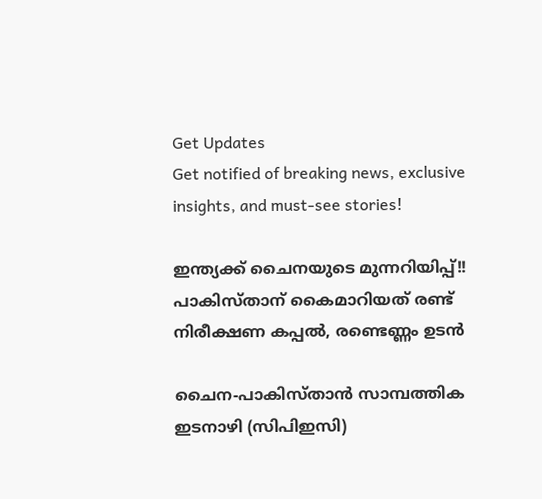Get Updates
Get notified of breaking news, exclusive insights, and must-see stories!

ഇന്ത്യക്ക് ചൈനയുടെ മുന്നറിയിപ്പ്!! പാകിസ്താന് കൈമാറിയത് രണ്ട് നിരീക്ഷണ കപ്പല്‍, രണ്ടെണ്ണം ഉടന്‍

ചൈന-പാകിസ്താന്‍ സാമ്പത്തിക ഇടനാഴി (സിപിഇസി)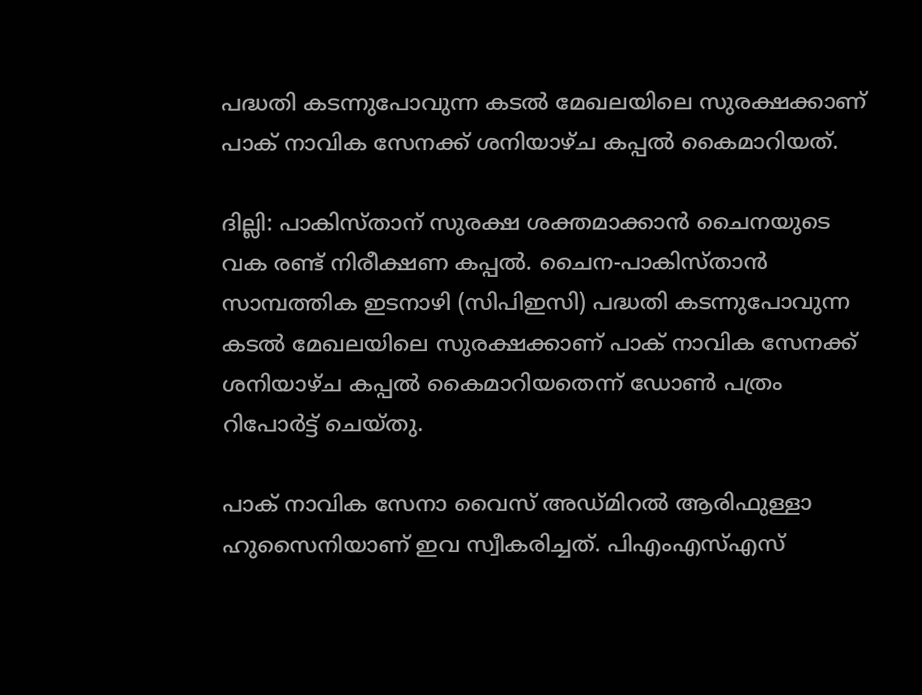പദ്ധതി കടന്നുപോവുന്ന കടല്‍ മേഖലയിലെ സുരക്ഷക്കാണ് പാക് നാവിക സേനക്ക് ശനിയാഴ്ച കപ്പല്‍ കൈമാറിയത്.

ദില്ലി: പാകിസ്താന് സുരക്ഷ ശക്തമാക്കാന്‍ ചൈനയുടെ വക രണ്ട് നിരീക്ഷണ കപ്പല്‍. ചൈന-പാകിസ്താന്‍ സാമ്പത്തിക ഇടനാഴി (സിപിഇസി) പദ്ധതി കടന്നുപോവുന്ന കടല്‍ മേഖലയിലെ സുരക്ഷക്കാണ് പാക് നാവിക സേനക്ക് ശനിയാഴ്ച കപ്പല്‍ കൈമാറിയതെന്ന് ഡോണ്‍ പത്രം റിപോര്‍ട്ട് ചെയ്തു.

പാക് നാവിക സേനാ വൈസ് അഡ്മിറല്‍ ആരിഫുള്ളാ ഹുസൈനിയാണ് ഇവ സ്വീകരിച്ചത്. പിഎംഎസ്എസ്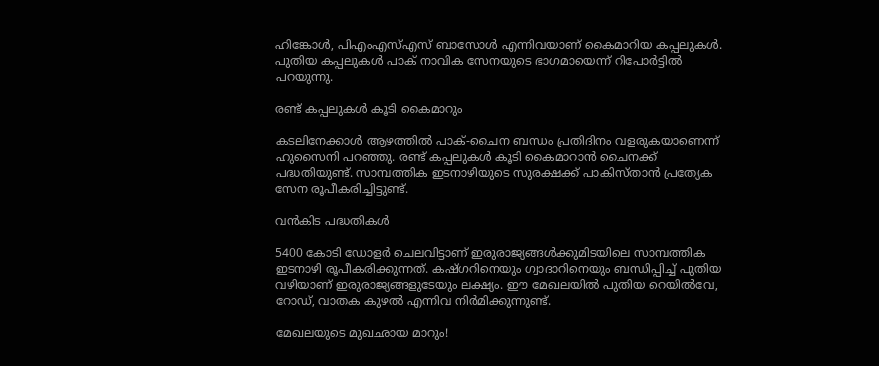ഹിങ്കോള്‍, പിഎംഎസ്എസ് ബാസോള്‍ എന്നിവയാണ് കൈമാറിയ കപ്പലുകള്‍. പുതിയ കപ്പലുകള്‍ പാക് നാവിക സേനയുടെ ഭാഗമായെന്ന് റിപോര്‍ട്ടില്‍ പറയുന്നു.

രണ്ട് കപ്പലുകള്‍ കൂടി കൈമാറും

കടലിനേക്കാള്‍ ആഴത്തില്‍ പാക്-ചൈന ബന്ധം പ്രതിദിനം വളരുകയാണെന്ന് ഹുസൈനി പറഞ്ഞു. രണ്ട് കപ്പലുകള്‍ കൂടി കൈമാറാന്‍ ചൈനക്ക് പദ്ധതിയുണ്ട്. സാമ്പത്തിക ഇടനാഴിയുടെ സുരക്ഷക്ക് പാകിസ്താന്‍ പ്രത്യേക സേന രൂപീകരിച്ചിട്ടുണ്ട്.

വന്‍കിട പദ്ധതികള്‍

5400 കോടി ഡോളര്‍ ചെലവിട്ടാണ് ഇരുരാജ്യങ്ങള്‍ക്കുമിടയിലെ സാമ്പത്തിക ഇടനാഴി രൂപീകരിക്കുന്നത്. കഷ്ഗറിനെയും ഗ്വാദാറിനെയും ബന്ധിപ്പിച്ച് പുതിയ വഴിയാണ് ഇരുരാജ്യങ്ങളുടേയും ലക്ഷ്യം. ഈ മേഖലയില്‍ പുതിയ റെയില്‍വേ, റോഡ്, വാതക കുഴല്‍ എന്നിവ നിര്‍മിക്കുന്നുണ്ട്.

മേഖലയുടെ മുഖഛായ മാറും!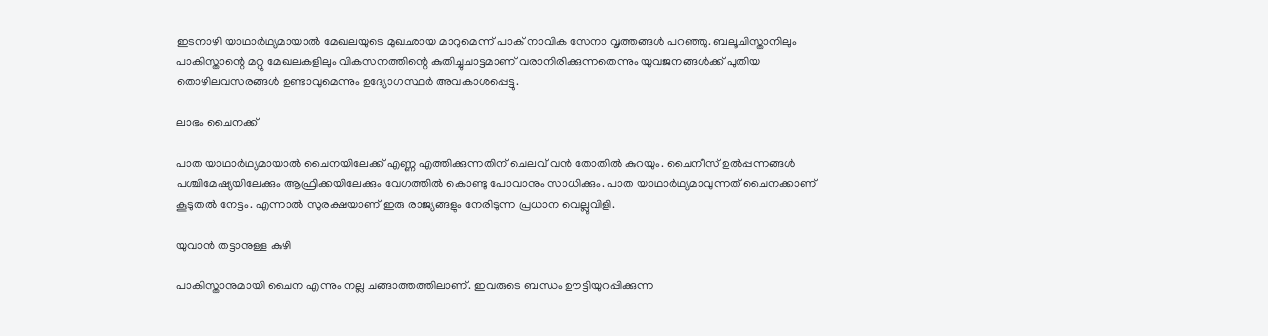ഇടനാഴി യാഥാര്‍ഥ്യമായാല്‍ മേഖലയുടെ മുഖഛായ മാറുമെന്ന് പാക് നാവിക സേനാ വൃത്തങ്ങള്‍ പറഞ്ഞു. ബലൂചിസ്താനിലും പാകിസ്താന്റെ മറ്റു മേഖലകളിലും വികസനത്തിന്റെ കുതിച്ചുചാട്ടമാണ് വരാനിരിക്കുന്നതെന്നും യുവജനങ്ങള്‍ക്ക് പുതിയ തൊഴിലവസരങ്ങള്‍ ഉണ്ടാവുമെന്നും ഉദ്യോഗസ്ഥര്‍ അവകാശപ്പെട്ടു.

ലാഭം ചൈനക്ക്

പാത യാഥാര്‍ഥ്യമായാല്‍ ചൈനയിലേക്ക് എണ്ണ എത്തിക്കുന്നതിന് ചെലവ് വന്‍ തോതില്‍ കുറയും. ചൈനീസ് ഉല്‍പ്പന്നങ്ങള്‍ പശ്ചിമേഷ്യയിലേക്കും ആഫ്രിക്കയിലേക്കും വേഗത്തില്‍ കൊണ്ടു പോവാനും സാധിക്കും. പാത യാഥാര്‍ഥ്യമാവുന്നത് ചൈനക്കാണ് കൂടുതല്‍ നേട്ടം. എന്നാല്‍ സുരക്ഷയാണ് ഇരു രാജ്യങ്ങളും നേരിടുന്ന പ്രധാന വെല്ലുവിളി.

യുവാന്‍ തട്ടാനുള്ള കുഴി

പാകിസ്താനുമായി ചൈന എന്നും നല്ല ചങ്ങാത്തത്തിലാണ്. ഇവരുടെ ബന്ധം ഊട്ടിയുറപ്പിക്കുന്ന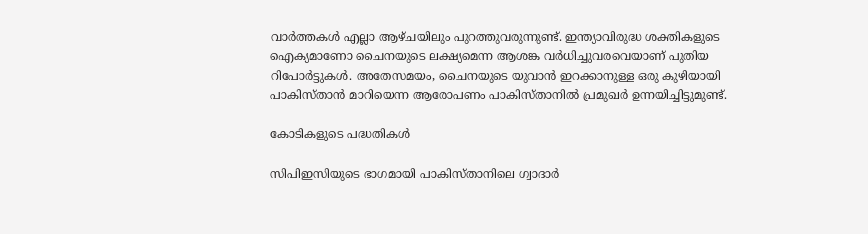വാര്‍ത്തകള്‍ എല്ലാ ആഴ്ചയിലും പുറത്തുവരുന്നുണ്ട്. ഇന്ത്യാവിരുദ്ധ ശക്തികളുടെ ഐക്യമാണോ ചൈനയുടെ ലക്ഷ്യമെന്ന ആശങ്ക വര്‍ധിച്ചുവരവെയാണ് പുതിയ റിപോര്‍ട്ടുകള്‍. അതേസമയം, ചൈനയുടെ യുവാന്‍ ഇറക്കാനുള്ള ഒരു കുഴിയായി പാകിസ്താന്‍ മാറിയെന്ന ആരോപണം പാകിസ്താനില്‍ പ്രമുഖര്‍ ഉന്നയിച്ചിട്ടുമുണ്ട്.

കോടികളുടെ പദ്ധതികള്‍

സിപിഇസിയുടെ ഭാഗമായി പാകിസ്താനിലെ ഗ്വാദാര്‍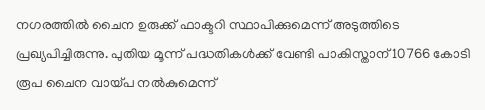നഗരത്തില്‍ ചൈന ഉരുക്ക് ഫാക്ടറി സ്ഥാപിക്കുമെന്ന് അടുത്തിടെ പ്രഖ്യപിച്ചിരുന്നു. പുതിയ മൂന്ന് പദ്ധതികള്‍ക്ക് വേണ്ടി പാകിസ്താന് 10766 കോടി രൂപ ചൈന വായ്പ നല്‍കുമെന്ന്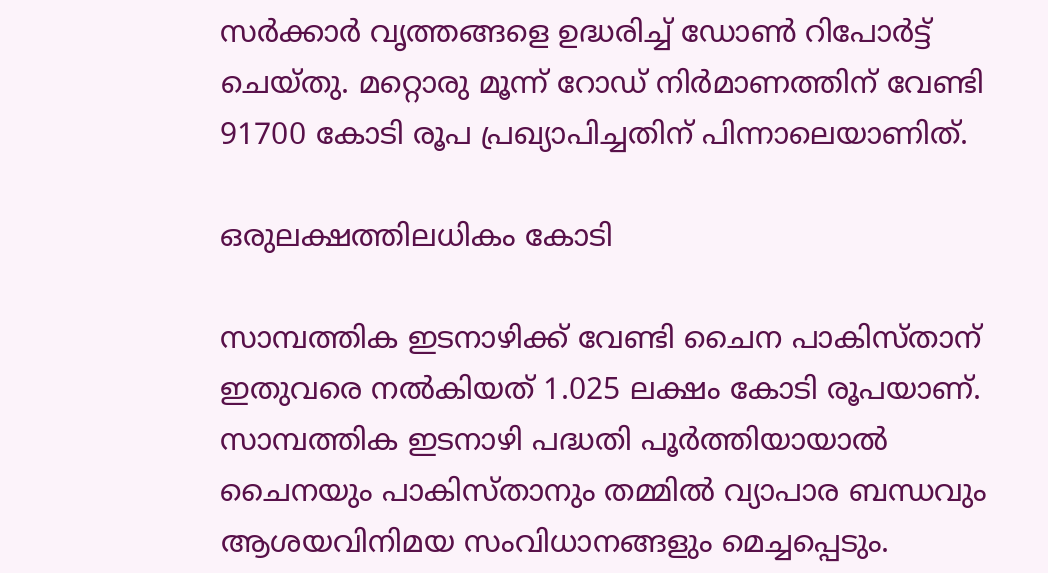സര്‍ക്കാര്‍ വൃത്തങ്ങളെ ഉദ്ധരിച്ച് ഡോണ്‍ റിപോര്‍ട്ട് ചെയ്തു. മറ്റൊരു മൂന്ന് റോഡ് നിര്‍മാണത്തിന് വേണ്ടി 91700 കോടി രൂപ പ്രഖ്യാപിച്ചതിന് പിന്നാലെയാണിത്.

ഒരുലക്ഷത്തിലധികം കോടി

സാമ്പത്തിക ഇടനാഴിക്ക് വേണ്ടി ചൈന പാകിസ്താന് ഇതുവരെ നല്‍കിയത് 1.025 ലക്ഷം കോടി രൂപയാണ്. സാമ്പത്തിക ഇടനാഴി പദ്ധതി പൂര്‍ത്തിയായാല്‍ ചൈനയും പാകിസ്താനും തമ്മില്‍ വ്യാപാര ബന്ധവും ആശയവിനിമയ സംവിധാനങ്ങളും മെച്ചപ്പെടും.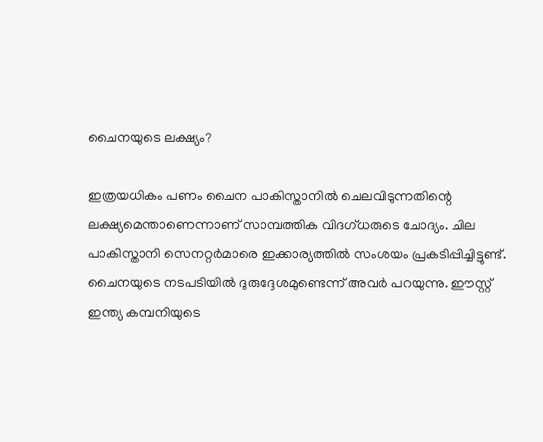ചൈനയുടെ ലക്ഷ്യം?

ഇത്രയധികം പണം ചൈന പാകിസ്താനില്‍ ചെലവിടുന്നതിന്റെ ലക്ഷ്യമെന്താണെന്നാണ് സാമ്പത്തിക വിദഗ്ധരുടെ ചോദ്യം. ചില പാകിസ്താനി സെനറ്റര്‍മാരെ ഇക്കാര്യത്തില്‍ സംശയം പ്രകടിപ്പിച്ചിട്ടുണ്ട്. ചൈനയുടെ നടപടിയില്‍ ദുരുദ്ദേശമുണ്ടെന്ന് അവര്‍ പറയുന്നു. ഈസ്റ്റ് ഇന്ത്യ കമ്പനിയുടെ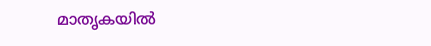മാതൃകയില്‍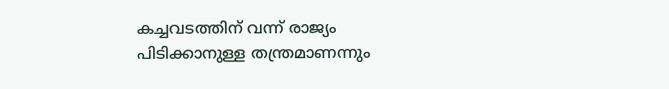കച്ചവടത്തിന് വന്ന് രാജ്യം പിടിക്കാനുള്ള തന്ത്രമാണന്നും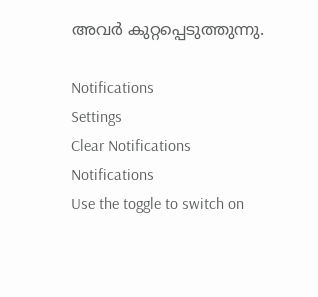അവര്‍ കുറ്റപ്പെടുത്തുന്നു.

Notifications
Settings
Clear Notifications
Notifications
Use the toggle to switch on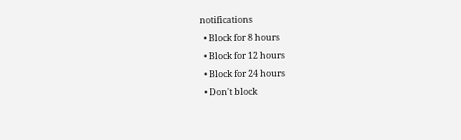notifications
  • Block for 8 hours
  • Block for 12 hours
  • Block for 24 hours
  • Don't block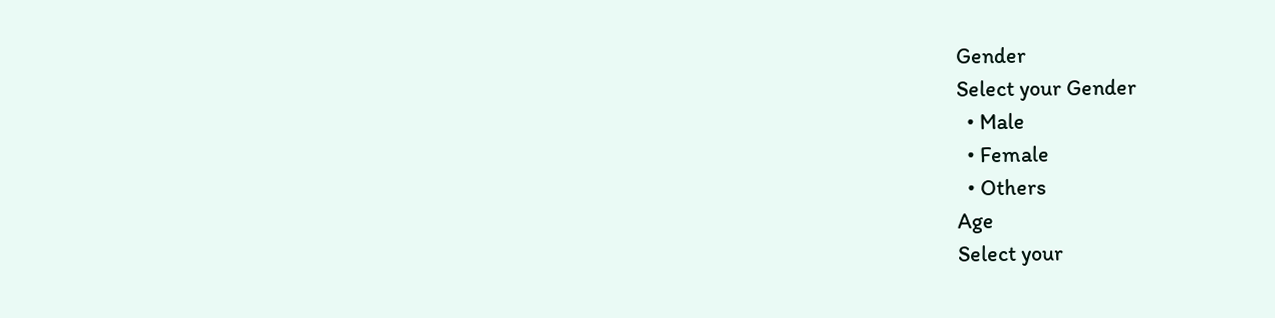Gender
Select your Gender
  • Male
  • Female
  • Others
Age
Select your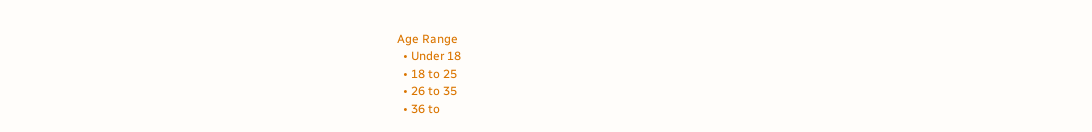Age Range
  • Under 18
  • 18 to 25
  • 26 to 35
  • 36 to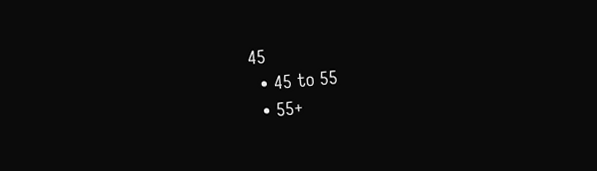45
  • 45 to 55
  • 55+